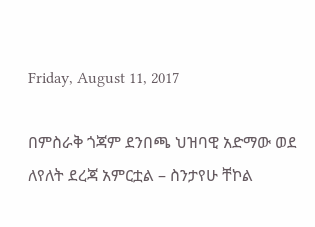Friday, August 11, 2017

በምስራቅ ጎጃም ደንበጫ ህዝባዊ አድማው ወደ ለየለት ደረጃ አምርቷል – ስንታየሁ ቸኮል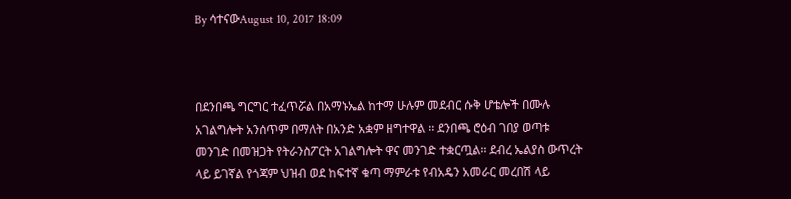By ሳተናውAugust 10, 2017 18:09



በደንበጫ ግርግር ተፈጥሯል በአማኑኤል ከተማ ሁሉም መደብር ሱቅ ሆቴሎች በሙሉ አገልግሎት አንሰጥም በማለት በአንድ አቋም ዘግተዋል ፡፡ ደንበጫ ሮዕብ ገበያ ወጣቱ መንገድ በመዝጋት የትራንስፖርት አገልግሎት ዋና መንገድ ተቋርጧል፡፡ ደብረ ኤልያስ ውጥረት ላይ ይገኛል የጎጃም ህዝብ ወደ ከፍተኛ ቁጣ ማምራቱ የብአዴን አመራር መረበሽ ላይ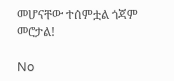መሆናቸው ተሰምቷል ጎጃም መሮታል!

No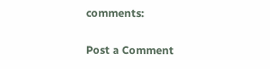comments:

Post a Comment